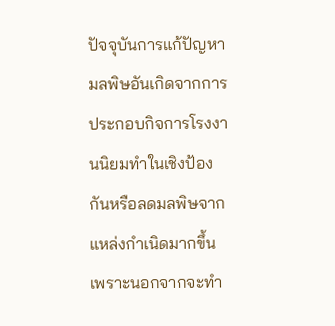ปัจจุบันการแก้ปัญหามลพิษอันเกิดจากการประกอบกิจการโรงงานนิยมทำในเชิงป้องกันหรือลดมลพิษจากแหล่งกำเนิดมากขึ้น เพราะนอกจากจะทำ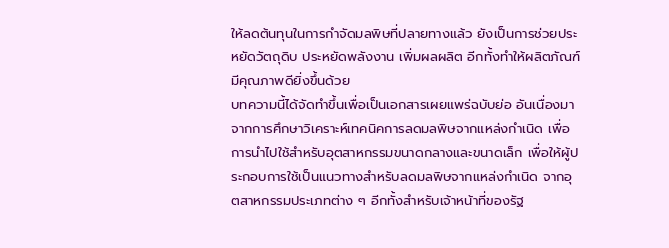ให้ลดต้นทุนในการกำจัดมลพิษที่ปลายทางแล้ว ยังเป็นการช่วยประหยัดวัตถุดิบ ประหยัดพลังงาน เพิ่มผลผลิต อีกทั้งทำให้ผลิตภัณฑ์มีคุณภาพดียิ่งขึ้นด้วย
บทความนี้ได้จัดทำขึ้นเพื่อเป็นเอกสารเผยแพร่ฉบับย่อ อันเนื่องมาจากการศึกษาวิเคราะห์เทคนิคการลดมลพิษจากแหล่งกำเนิด เพื่อการนำไปใช้สำหรับอุตสาหกรรมขนาดกลางและขนาดเล็ก เพื่อให้ผู้ประกอบการใช้เป็นแนวทางสำหรับลดมลพิษจากแหล่งกำเนิด จากอุตสาหกรรมประเภทต่าง ๆ อีกทั้งสำหรับเจ้าหน้าที่ของรัฐ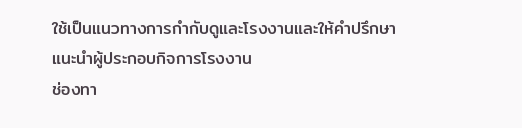ใช้เป็นแนวทางการกำกับดูและโรงงานและให้คำปรึกษาแนะนำผู้ประกอบกิจการโรงงาน
ช่องทา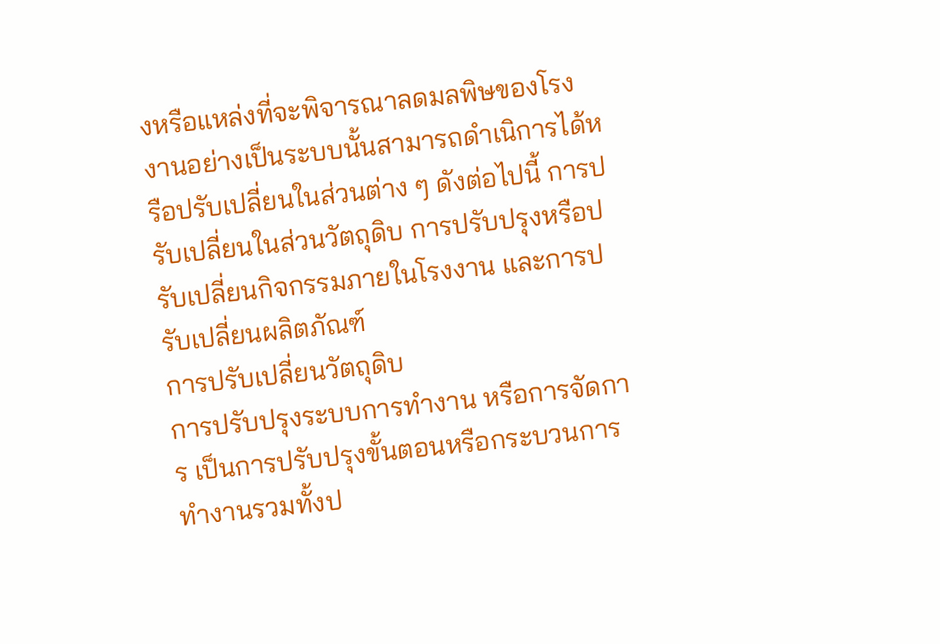งหรือแหล่งที่จะพิจารณาลดมลพิษของโรงงานอย่างเป็นระบบนั้นสามารถดำเนิการได้หรือปรับเปลี่ยนในส่วนต่าง ๆ ดังต่อไปนี้ การปรับเปลี่ยนในส่วนวัตถุดิบ การปรับปรุงหรือปรับเปลี่ยนกิจกรรมภายในโรงงาน และการปรับเปลี่ยนผลิตภัณฑ์
การปรับเปลี่ยนวัตถุดิบ
การปรับปรุงระบบการทำงาน หรือการจัดการ เป็นการปรับปรุงขั้นตอนหรือกระบวนการทำงานรวมทั้งป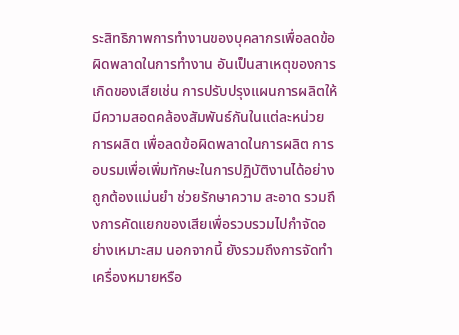ระสิทธิภาพการทำงานของบุคลากรเพื่อลดข้อผิดพลาดในการทำงาน อันเป็นสาเหตุของการเกิดของเสียเช่น การปรับปรุงแผนการผลิตให้มีความสอดคล้องสัมพันธ์กันในแต่ละหน่วยการผลิต เพื่อลดข้อผิดพลาดในการผลิต การอบรมเพื่อเพิ่มทักษะในการปฏิบัติงานได้อย่างถูกต้องแม่นยำ ช่วยรักษาความ สะอาด รวมถึงการคัดแยกของเสียเพื่อรวบรวมไปกำจัดอย่างเหมาะสม นอกจากนี้ ยังรวมถึงการจัดทำเครื่องหมายหรือ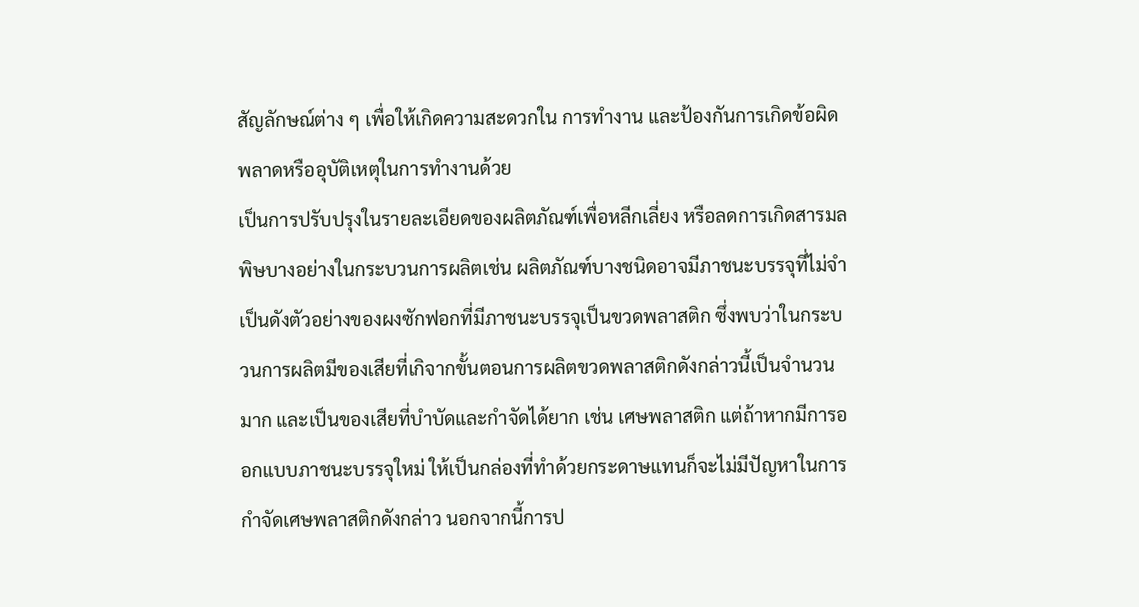สัญลักษณ์ต่าง ๆ เพื่อให้เกิดความสะดวกใน การทำงาน และป้องกันการเกิดข้อผิดพลาดหรืออุบัติเหตุในการทำงานด้วย
เป็นการปรับปรุงในรายละเอียดของผลิตภัณฑ์เพื่อหลีกเลี่ยง หรือลดการเกิดสารมลพิษบางอย่างในกระบวนการผลิตเช่น ผลิตภัณฑ์บางชนิดอาจมีภาชนะบรรจุที่ไม่จำเป็นดังตัวอย่างของผงซักฟอกที่มีภาชนะบรรจุเป็นขวดพลาสติก ซึ่งพบว่าในกระบวนการผลิตมีของเสียที่เกิจากขั้นตอนการผลิตขวดพลาสติกดังกล่าวนี้เป็นจำนวนมาก และเป็นของเสียที่บำบัดและกำจัดได้ยาก เช่น เศษพลาสติก แต่ถ้าหากมีการออกแบบภาชนะบรรจุใหม่ ให้เป็นกล่องที่ทำด้วยกระดาษแทนก็จะไม่มีปัญหาในการกำจัดเศษพลาสติกดังกล่าว นอกจากนี้การป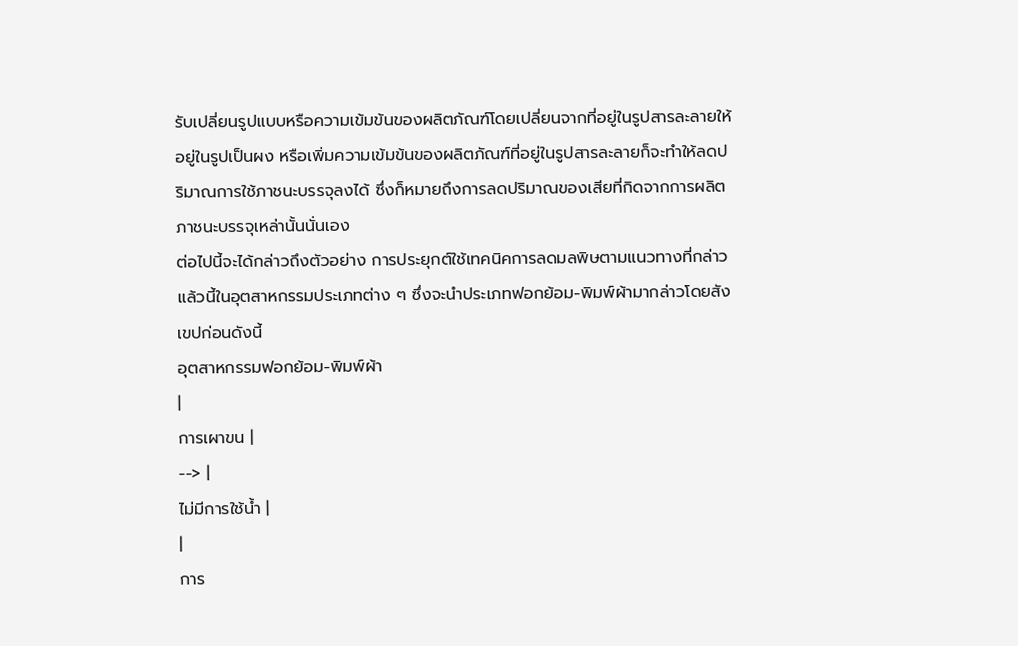รับเปลี่ยนรูปแบบหรือความเข้มข้นของผลิตภัณฑ์โดยเปลี่ยนจากที่อยู่ในรูปสารละลายให้อยู่ในรูปเป็นผง หรือเพิ่มความเข้มข้นของผลิตภัณฑ์ที่อยู่ในรูปสารละลายก็จะทำให้ลดปริมาณการใช้ภาชนะบรรจุลงได้ ซึ่งก็หมายถึงการลดปริมาณของเสียที่กิดจากการผลิตภาชนะบรรจุเหล่านั้นนั่นเอง
ต่อไปนี้จะได้กล่าวถึงตัวอย่าง การประยุกต์ใช้เทคนิคการลดมลพิษตามแนวทางที่กล่าวแล้วนี้ในอุตสาหกรรมประเภทต่าง ๆ ซึ่งจะนำประเภทฟอกย้อม-พิมพ์ผ้ามากล่าวโดยสังเขปก่อนดังนี้
อุตสาหกรรมฟอกย้อม-พิมพ์ผ้า
|
การเผาขน |
--> |
ไม่มีการใช้น้ำ |
|
การ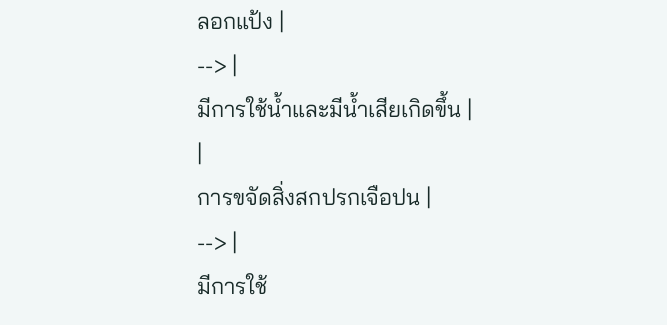ลอกแป้ง |
--> |
มีการใช้น้ำและมีน้ำเสียเกิดขึ้น |
|
การขจัดสิ่งสกปรกเจือปน |
--> |
มีการใช้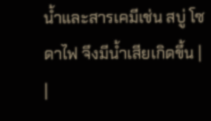น้ำและสารเคมีเช่น สบู่ โซดาไฟ จึงมีน้ำเสียเกิดขึ้น |
|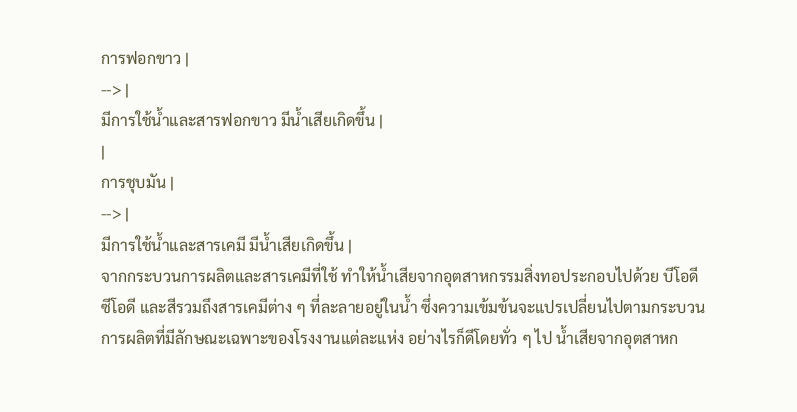การฟอกขาว |
--> |
มีการใช้น้ำและสารฟอกขาว มีน้ำเสียเกิดขึ้น |
|
การชุบมัน |
--> |
มีการใช้น้ำและสารเคมี มีน้ำเสียเกิดขึ้น |
จากกระบวนการผลิตและสารเคมีที่ใช้ ทำให้น้ำเสียจากอุตสาหกรรมสิ่งทอประกอบไปด้วย บีโอดี ซีโอดี และสีรวมถึงสารเคมีต่าง ๆ ที่ละลายอยู่ในน้ำ ซึ่งความเข้มข้นจะแปรเปลี่ยนไปตามกระบวนการผลิตที่มีลักษณะเฉพาะของโรงงานแต่ละแห่ง อย่างไรก็ดีโดยทั่ว ๆ ไป น้ำเสียจากอุตสาหก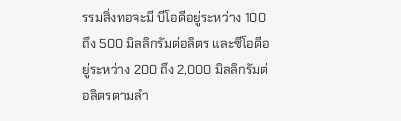รรมสิ่งทอจะมี บีโอดีอยู่ระหว่าง 100 ถึง 500 มิลลิกรัมต่อลิตร และซีโอดีอยู่ระหว่าง 200 ถึง 2,000 มิลลิกรัมต่อลิตรตามลำ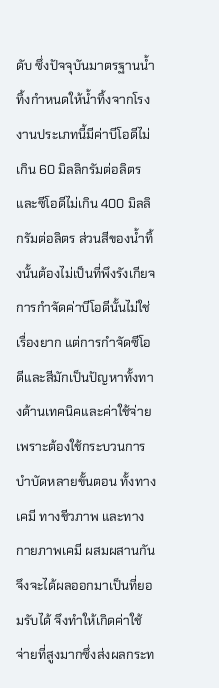ดับ ซึ่งปัจจุบันมาตรฐานน้ำทิ้งกำหนดให้น้ำทิ้งจากโรงงานประเภทนี้มีค่าบีโอดีไม่เกิน 60 มิลลิกรัมต่อลิตร และซีโอดีไม่เกิน 400 มิลลิกรัมต่อลิตร ส่วนสีของน้ำทิ้งนั้นต้องไม่เป็นที่พึงรังเกียจ
การกำจัดค่าบีโอดีนั้นไม่ใช่เรื่องยาก แต่การกำจัดซีโอดีและสีมักเป็นปัญหาทั้งทางด้านเทคนิคและค่าใช้จ่าย เพราะต้องใช้กระบวนการบำบัดหลายขั้นตอน ทั้งทางเคมี ทางชีวภาพ และทางกายภาพเคมี ผสมผสานกันจึงจะได้ผลออกมาเป็นที่ยอมรับได้ จึงทำให้เกิดค่าใช้จ่ายที่สูงมากซึ่งส่งผลกระท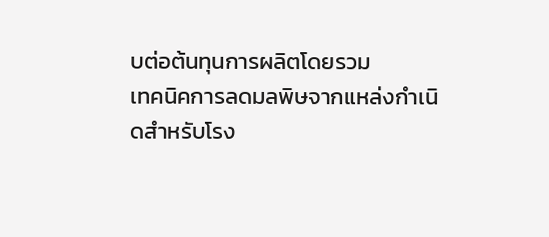บต่อต้นทุนการผลิตโดยรวม
เทคนิคการลดมลพิษจากแหล่งกำเนิดสำหรับโรง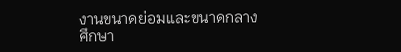งานขนาดย่อมและขนาดกลาง
ศึกษา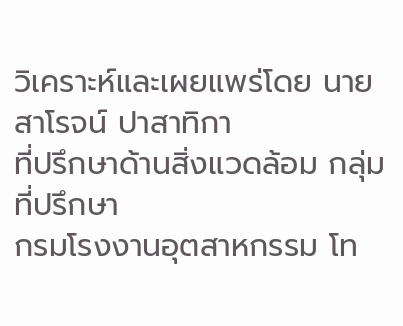วิเคราะห์และเผยแพร่โดย นายสาโรจน์ ปาสาทิกา
ที่ปรึกษาด้านสิ่งแวดล้อม กลุ่มที่ปรึกษา
กรมโรงงานอุตสาหกรรม โท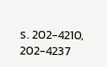ร. 202-4210, 202-4237